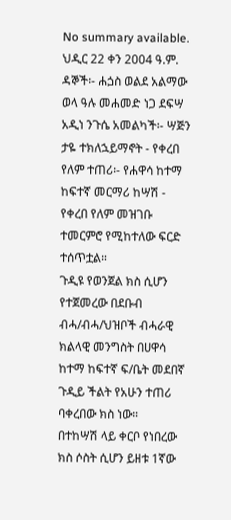No summary available.
ህዲር 22 ቀን 2004 ዓ.ም.
ዳኞች፡- ሐጏስ ወልደ አልማው ወላ ዓሉ መሐመድ ነጋ ደፍሣ አዲነ ንጉሴ አመልካች፡- ሣጅን ታዬ ተክለኋይማኖት - የቀረበ የለም ተጠሪ፡- የሐዋሳ ከተማ ከፍተኛ መርማሪ ከሣሽ - የቀረበ የለም መዝገቡ ተመርምሮ የሚከተለው ፍርድ ተሰጥቷል።
ጉዲዩ የወንጀል ክስ ሲሆን የተጀመረው በደቡብ ብሓ/ብሓ/ህዝቦች ብሓራዊ ክልላዊ መንግስት በሀዋሳ ከተማ ከፍተኛ ፍ/ቤት መደበኛ ጉዲይ ችልት የአሁን ተጠሪ ባቀረበው ክስ ነው።
በተከሣሽ ላይ ቀርቦ የነበረው ክስ ሶስት ሲሆን ይዘቱ 1ኛው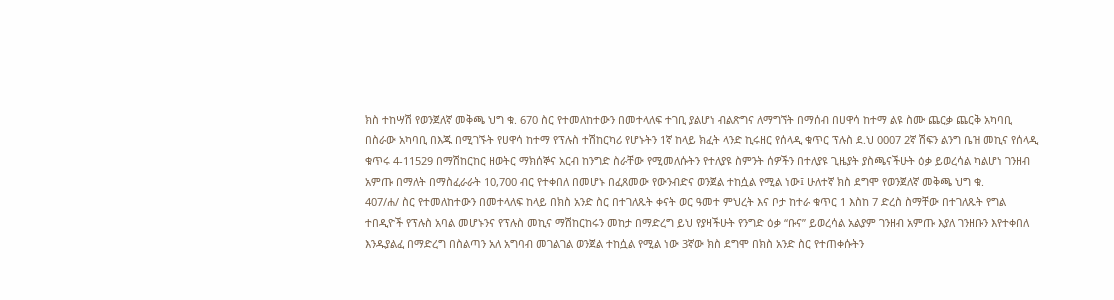ክስ ተከሣሽ የወንጀለኛ መቅጫ ህግ ቁ. 670 ስር የተመለከተውን በመተላለፍ ተገቢ ያልሆነ ብልጽግና ለማግኘት በማሰብ በሀዋሳ ከተማ ልዩ ስሙ ጨርቃ ጨርቅ አካባቢ በስራው አካባቢ በእጁ በሚገኙት የሀዋሳ ከተማ የፕሉስ ተሽከርካሪ የሆኑትን 1ኛ ከላይ ክፈት ላንድ ኪሩዘር የሰላዲ ቁጥር ፕሉስ ደ.ህ 0007 2ኛ ሽፍን ልንግ ቤዝ መኪና የሰላዲ ቁጥሩ 4-11529 በማሽከርከር ዘወትር ማክሰኞና አርብ ከንግድ ስራቸው የሚመለሱትን የተለያዩ ስምንት ሰዎችን በተለያዩ ጊዜያት ያስጫናችሁት ዕቃ ይወረሳል ካልሆነ ገንዘብ አምጡ በማለት በማስፈራራት 10,700 ብር የተቀበለ በመሆኑ በፈጸመው የውንብድና ወንጀል ተከሷል የሚል ነው፤ ሁለተኛ ክስ ደግሞ የወንጀለኛ መቅጫ ህግ ቁ.
407/ሐ/ ስር የተመለከተውን በመተላለፍ ከላይ በክስ አንድ ስር በተገለጹት ቀናት ወር ዓመተ ምህረት እና ቦታ ከተራ ቁጥር 1 እስከ 7 ድረስ ስማቸው በተገለጹት የግል ተበዲዮች የፕሉስ አባል መሆኑንና የፕሉስ መኪና ማሽከርከሩን መከታ በማድረግ ይህ የያዛችሁት የንግድ ዕቃ “ቡና” ይወረሳል አልያም ገንዘብ አምጡ እያለ ገንዘቡን እየተቀበለ እንዱያልፈ በማድረግ በስልጣን አለ አግባብ መገልገል ወንጀል ተከሷል የሚል ነው 3ኛው ክስ ደግሞ በክስ አንድ ስር የተጠቀሱትን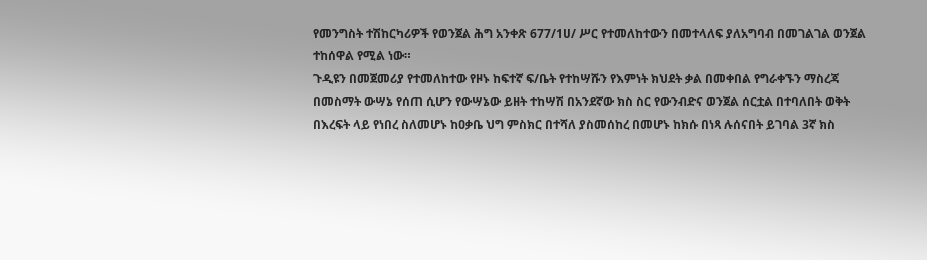የመንግስት ተሽከርካሪዎች የወንጀል ሕግ አንቀጽ 677/1ሀ/ ሥር የተመለከተውን በመተላለፍ ያለአግባብ በመገልገል ወንጀል ተከሰዋል የሚል ነው።
ጉዲዩን በመጀመሪያ የተመለከተው የዞኑ ከፍተኛ ፍ/ቤት የተከሣሹን የእምነት ክህደት ቃል በመቀበል የግራቀኙን ማስረጃ በመስማት ውሣኔ የሰጠ ሲሆን የውሣኔው ይዘት ተከሣሽ በአንደኛው ክስ ስር የውንብድና ወንጀል ሰርቷል በተባለበት ወቅት በእረፍት ላይ የነበረ ስለመሆኑ ከዐቃቤ ህግ ምስክር በተሻለ ያስመሰከረ በመሆኑ ከክሱ በነጻ ሉሰናበት ይገባል 3ኛ ክስ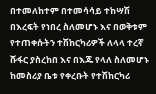በተመለከተም በተመሳሳይ ተከሣሽ በእረፍት የነበረ ስለመሆኑ እና በወቅቱም የተጠቀሱትን ተሽከርካሪዎች ለላላ ተረኛ ሹፋር ያስረከበ እና በእጁ የላለ ስለመሆኑ ከመስሪያ ቤቱ የቀረቡት የተሽከርካሪ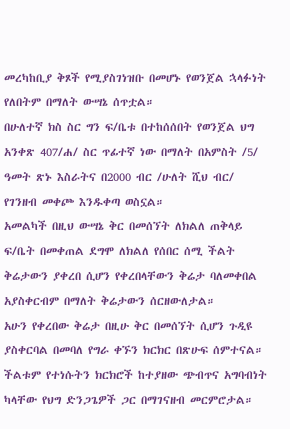መረካከቢያ ቅጾች የሚያስገነዝቡ በመሆኑ የወንጀል ኋላፉነት የለበትም በማለት ውሣኔ ሰጥቷል።
በሁለተኛ ክስ ስር ግን ፍ/ቤቱ በተከሰሰበት የወንጀል ህግ አንቀጽ 407/ሐ/ ስር ጥፊተኛ ነው በማለት በአምስት /5/ ዓመት ጽኑ እስራትና በ2000 ብር /ሁለት ሺህ ብር/ የገንዘብ መቀጮ እንዱቀጣ ወስኗል።
አመልካች በዚህ ውሣኔ ቅር በመሰኘት ለክልለ ጠቅላይ ፍ/ቤት በመቀጠል ደግሞ ለክልለ የሰበር ሰሚ ችልት ቅሬታውን ያቀረበ ሲሆን የቀረበላቸውን ቅሬታ ባለመቀበል አያስቀርብም በማለት ቅሬታውን ሰርዘውለታል።
አሁን የቀረበው ቅሬታ በዚሁ ቅር በመሰኘት ሲሆን ጉዲዩ ያስቀርባል በመባለ የግራ ቀኙን ክርክር በጽሁፍ ሰምተናል። ችልቱም የተነሱትን ክርክሮች ከተያዘው ጭብጥና አግባብነት ካላቸው የህግ ድንጋጌዎች ጋር በማገናዘብ መርምሮታል።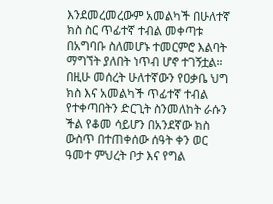እንደመረመረውም አመልካች በሁለተኛ ክስ ስር ጥፊተኛ ተብል መቀጣቱ በአግባቡ ስለመሆኑ ተመርምሮ እልባት ማግኘት ያለበት ነጥብ ሆኖ ተገኝቷል። በዚሁ መሰረት ሁለተኛውን የዐቃቤ ህግ ክስ እና አመልካች ጥፊተኛ ተብል የተቀጣበትን ድርጊት ስንመለከት ራሱን ችል የቆመ ሳይሆን በአንደኛው ክስ ውስጥ በተጠቀሰው ሰዓት ቀን ወር ዓመተ ምህረት ቦታ እና የግል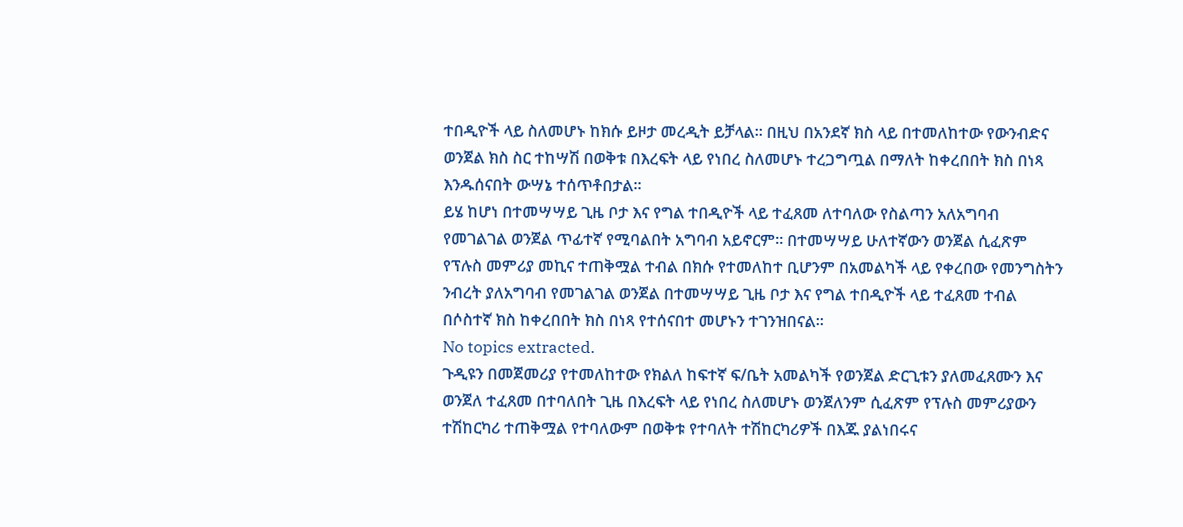ተበዲዮች ላይ ስለመሆኑ ከክሱ ይዞታ መረዲት ይቻላል። በዚህ በአንደኛ ክስ ላይ በተመለከተው የውንብድና ወንጀል ክስ ስር ተከሣሽ በወቅቱ በእረፍት ላይ የነበረ ስለመሆኑ ተረጋግጧል በማለት ከቀረበበት ክስ በነጻ እንዱሰናበት ውሣኔ ተሰጥቶበታል።
ይሄ ከሆነ በተመሣሣይ ጊዜ ቦታ እና የግል ተበዲዮች ላይ ተፈጸመ ለተባለው የስልጣን አለአግባብ የመገልገል ወንጀል ጥፊተኛ የሚባልበት አግባብ አይኖርም። በተመሣሣይ ሁለተኛውን ወንጀል ሲፈጽም የፕሉስ መምሪያ መኪና ተጠቅሟል ተብል በክሱ የተመለከተ ቢሆንም በአመልካች ላይ የቀረበው የመንግስትን ንብረት ያለአግባብ የመገልገል ወንጀል በተመሣሣይ ጊዜ ቦታ እና የግል ተበዲዮች ላይ ተፈጸመ ተብል በሶስተኛ ክስ ከቀረበበት ክስ በነጻ የተሰናበተ መሆኑን ተገንዝበናል።
No topics extracted.
ጉዲዩን በመጀመሪያ የተመለከተው የክልለ ከፍተኛ ፍ/ቤት አመልካች የወንጀል ድርጊቱን ያለመፈጸሙን እና ወንጀለ ተፈጸመ በተባለበት ጊዜ በእረፍት ላይ የነበረ ስለመሆኑ ወንጀለንም ሲፈጽም የፕሉስ መምሪያውን ተሽከርካሪ ተጠቅሟል የተባለውም በወቅቱ የተባለት ተሽከርካሪዎች በእጁ ያልነበሩና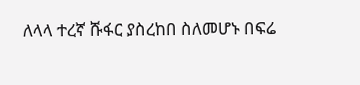ለላላ ተረኛ ሹፋር ያስረከበ ስለመሆኑ በፍሬ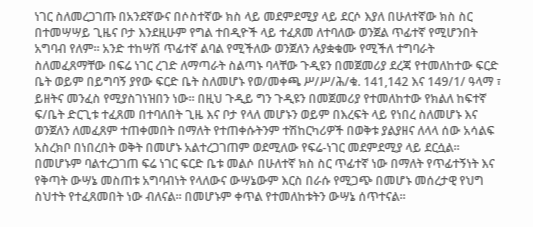ነገር ስለመረጋገጡ በአንደኛውና በሶስተኛው ክስ ላይ መደምደሚያ ላይ ደርሶ እያለ በሁለተኛው ክስ ስር በተመሣሣይ ጊዜና ቦታ እንደዚሁም የግል ተበዲዮች ላይ ተፈጸመ ለተባለው ወንጀል ጥፊተኛ የሚሆንበት አግባብ የለም። አንድ ተከሣሽ ጥፊተኛ ልባል የሚችለው ወንጀለን ሉያቋቁሙ የሚችለ ተግባራት ስለመፈጸማቸው በፍሬ ነገር ረገድ ለማጣራት ስልጣኑ ባላቸው ጉዲዩን በመጀመሪያ ደረጃ የተመለከተው ፍርድ ቤት ወይም በይግባኝ ያየው ፍርድ ቤት ስለመሆኑ የወ/መቀጫ ሥ/ሥ/ሕ/ቁ. 141,142 እና 149/1/ ዓላማ ፣ ይዘትና መንፈስ የሚያስገነዝበን ነው። በዚህ ጉዲይ ግን ጉዲዩን በመጀመሪያ የተመለከተው የክልለ ከፍተኛ ፍ/ቤት ድርጊቱ ተፈጸመ በተባለበት ጊዜ እና ቦታ የላለ መሆኑን ወይም በእረፍት ላይ የነበረ ስለመሆኑ እና ወንጀለን ለመፈጸም ተጠቀመበት በማለት የተጠቀሱትንም ተሽከርካሪዎች በወቅቱ ያልያዘና ለላላ ሰው አሳልፍ አስረክቦ በነበረበት ወቅት በመሆኑ አልተረጋገጠም ወደሚለው የፍሬ-ነገር መደምደሚያ ላይ ደርሷል። በመሆኑም ባልተረጋገጠ ፍሬ ነገር ፍርድ ቤቱ መልሶ በሁለተኛ ክስ ስር ጥፊተኛ ነው በማለት የጥፊተኝነት እና የቅጣት ውሣኔ መስጠቱ አግባብነት የላለውና ውሣኔውም እርስ በራሱ የሚጋጭ በመሆኑ መሰረታዊ የህግ ስህተት የተፈጸመበት ነው ብለናል። በመሆኑም ቀጥል የተመለከቱትን ውሣኔ ሰጥተናል።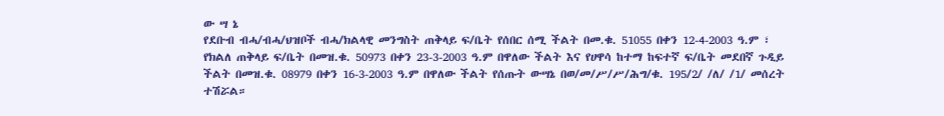ው ሣ ኔ
የደቡብ ብሓ/ብሓ/ህዝቦች ብሓ/ክልላዊ መንግስት ጠቅላይ ፍ/ቤት የሰበር ሰሚ ችልት በመ.ቁ. 51055 በቀን 12-4-2003 ዓ.ም ፣ የክልለ ጠቅላይ ፍ/ቤት በመዝ.ቁ. 50973 በቀን 23-3-2003 ዓ.ም በዋለው ችልት እና የሀዋሳ ከተማ ከፍተኛ ፍ/ቤት መደበኛ ጉዲይ ችልት በመዝ.ቁ. 08979 በቀን 16-3-2003 ዓ.ም በዋለው ችልት የሰጡት ውሣኔ በወ/መ/ሥ/ሥ/ሕግ/ቁ. 195/2/ /ለ/ /1/ መሰረት ተሽሯል።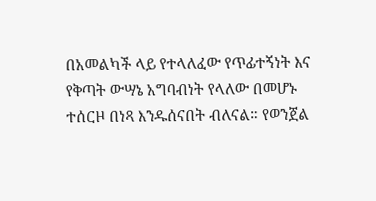በአመልካች ላይ የተላለፈው የጥፊተኝነት እና የቅጣት ውሣኔ አግባብነት የላለው በመሆኑ ተሰርዞ በነጻ እንዱሰናበት ብለናል። የወንጀል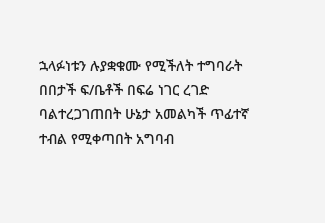ኋላፉነቱን ሉያቋቁሙ የሚችለት ተግባራት በበታች ፍ/ቤቶች በፍሬ ነገር ረገድ ባልተረጋገጠበት ሁኔታ አመልካች ጥፊተኛ ተብል የሚቀጣበት አግባብ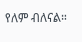የለም ብለናል።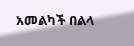አመልካች በልላ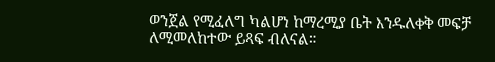ወንጀል የሚፈለግ ካልሆነ ከማረሚያ ቤት እንዱለቀቅ መፍቻ ለሚመለከተው ይጻፍ ብለናል።